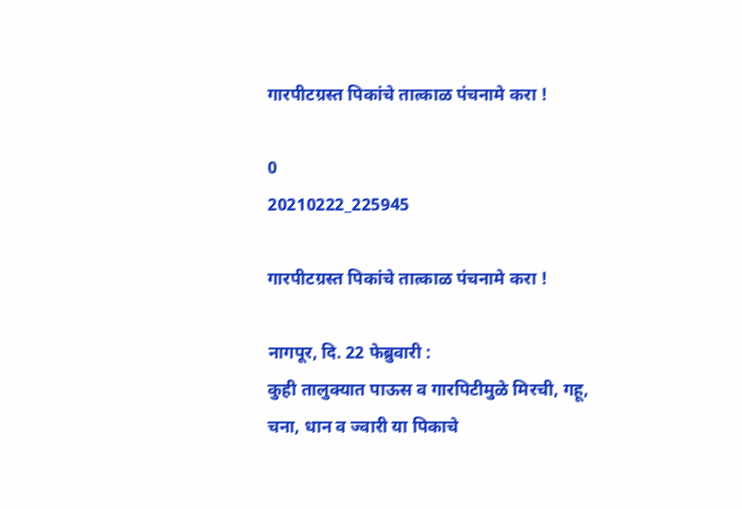गारपीटग्रस्त पिकांचे तात्काळ पंचनामे करा !

0
20210222_225945

गारपीटग्रस्त पिकांचे तात्काळ पंचनामे करा !

नागपूर, दि. 22 फेब्रुवारी :
कुही तालुक्यात पाऊस व गारपिटीमुळे मिरची, गहू,
चना, धान व ज्वारी या पिकाचे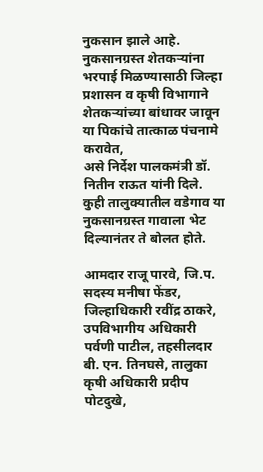नुकसान झाले आहे. नुकसानग्रस्त शेतकऱ्यांना भरपाई मिळण्यासाठी जिल्हा प्रशासन व कृषी विभागाने शेतकऱ्यांच्या बांधावर जावून या पिकांचे तात्काळ पंचनामे करावेत,
असे निर्देश पालकमंत्री डॉ. नितीन राऊत यांनी दिले. कुही तालुक्यातील वडेगाव या नुकसानग्रस्त गावाला भेट दिल्यानंतर ते बोलत होते.

आमदार राजू पारवे, जि.प. सदस्य मनीषा फेंडर,
जिल्हाधिकारी रवींद्र ठाकरे, उपविभागीय अधिकारी पर्वणी पाटील, तहसीलदार बी. एन. तिनघसे, तालुका कृषी अधिकारी प्रदीप पोटदुखे,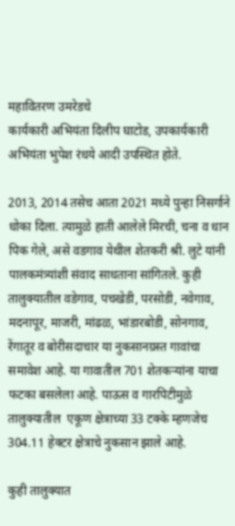महावितरण उमरेडचे
कार्यकारी अभियंता दिलीप घाटोड, उपकार्यकारी अभियंता भुपेश रंधये आदी उपस्थित होते.

2013, 2014 तसेच आता 2021 मध्ये पुन्हा निसर्गाने धोका दिला. त्यामुळे हाती आलेले मिरची, चना व धान पिक गेले, असे वडगाव येथील शेतकरी श्री. लुटे यांनी पालकमंत्र्यांशी संवाद साधताना सांगितले. कुही तालुक्यातील वडेगाव, पचखेडी, परसोडी, नवेगाव, मदनापूर, माजरी, मांढळ, भांडारबोडी, सोनगाव, रेंगातूर व बोरीसदाचार या नुकसानग्रस्त गावांचा समावेश आहे. या गावातील 701 शेतकऱ्यांना याचा फटका बसलेला आहे. पाऊस व गारपिटीमुळे तालुक्यातील  एकूण क्षेत्राच्या 33 टक्के म्हणजेच 304.11 हेक्टर क्षेत्राचे नुकसान झाले आहे.

कुही तालुक्यात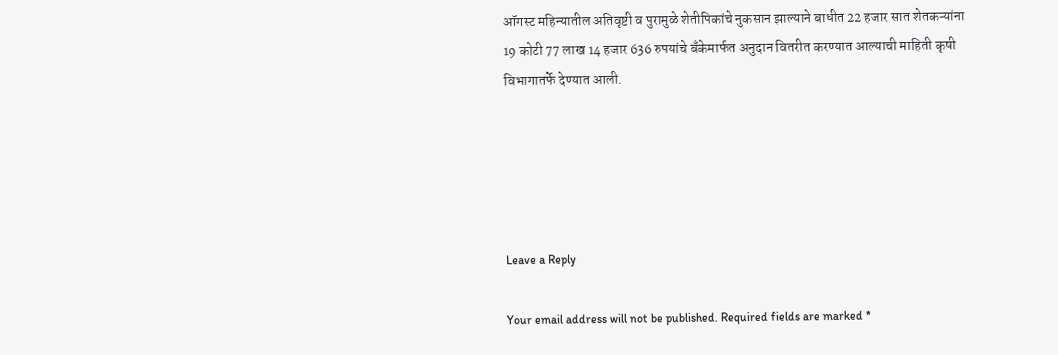ऑगस्ट महिन्यातील अतिवृष्टी व पुरामुळे शेतीपिकांचे नुकसान झाल्याने बाधीत 22 हजार सात शेतकऱ्यांना 19 कोटी 77 लाख 14 हजार 636 रुपयांचे बँकेमार्फत अनुदान वितरीत करण्यात आल्याची माहिती कृषी विभागातर्फे देण्यात आली.





Leave a Reply

Your email address will not be published. Required fields are marked *